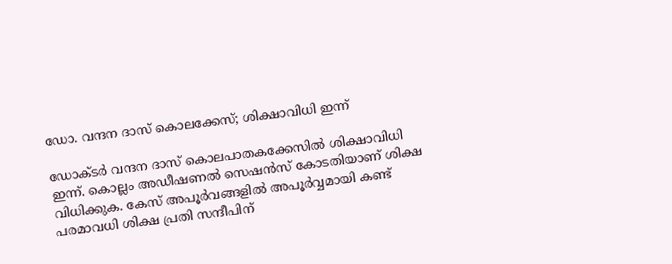ഡോ. വന്ദന ദാസ് കൊലക്കേസ്; ശിക്ഷാവിധി ഇന്ന്

ഡോക്ടര്‍ വന്ദന ദാസ് കൊലപാതകക്കേസില്‍ ശിക്ഷാവിധി ഇന്ന്. കൊല്ലം അഡീഷണല്‍ സെഷന്‍സ് കോടതിയാണ് ശിക്ഷ വിധിക്കുക. കേസ് അപൂര്‍വങ്ങളില്‍ അപൂര്‍വ്വമായി കണ്ട് പരമാവധി ശിക്ഷ പ്രതി സന്ദീപിന്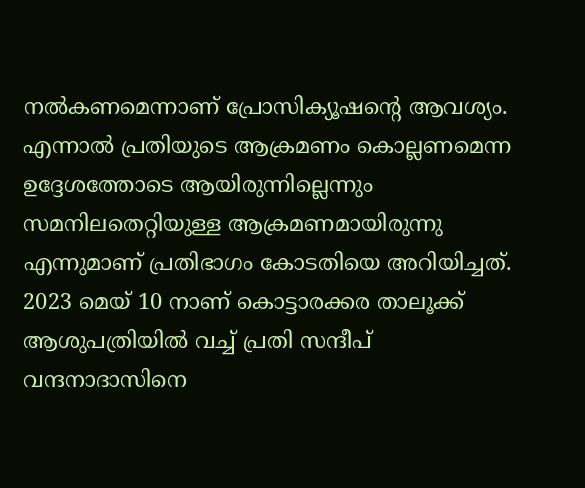നല്‍കണമെന്നാണ് പ്രോസിക്യൂഷന്റെ ആവശ്യം. എന്നാല്‍ പ്രതിയുടെ ആക്രമണം കൊല്ലണമെന്ന ഉദ്ദേശത്തോടെ ആയിരുന്നില്ലെന്നും സമനിലതെറ്റിയുള്ള ആക്രമണമായിരുന്നു എന്നുമാണ് പ്രതിഭാഗം കോടതിയെ അറിയിച്ചത്. 2023 മെയ് 10 നാണ് കൊട്ടാരക്കര താലൂക്ക് ആശുപത്രിയില്‍ വച്ച് പ്രതി സന്ദീപ് വന്ദനാദാസിനെ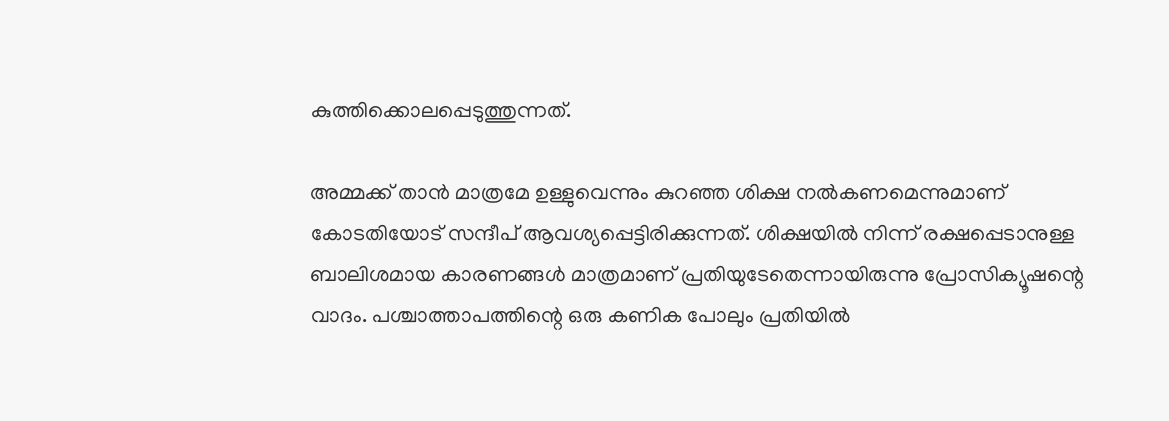കുത്തിക്കൊലപ്പെടുത്തുന്നത്.

അമ്മക്ക് താന്‍ മാത്രമേ ഉള്ളുവെന്നും കുറഞ്ഞ ശിക്ഷ നല്‍കണമെന്നുമാണ് കോടതിയോട് സന്ദീപ് ആവശ്യപ്പെട്ടിരിക്കുന്നത്. ശിക്ഷയില്‍ നിന്ന് രക്ഷപ്പെടാനുള്ള ബാലിശമായ കാരണങ്ങള്‍ മാത്രമാണ് പ്രതിയുടേതെന്നായിരുന്നു പ്രോസിക്യൂഷന്റെ വാദം. പശ്ചാത്താപത്തിന്റെ ഒരു കണിക പോലും പ്രതിയില്‍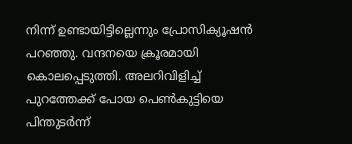നിന്ന് ഉണ്ടായിട്ടില്ലെന്നും പ്രോസിക്യൂഷന്‍ പറഞ്ഞു. വന്ദനയെ ക്രൂരമായി കൊലപ്പെടുത്തി. അലറിവിളിച്ച് പുറത്തേക്ക് പോയ പെണ്‍കുട്ടിയെ പിന്തുടര്‍ന്ന്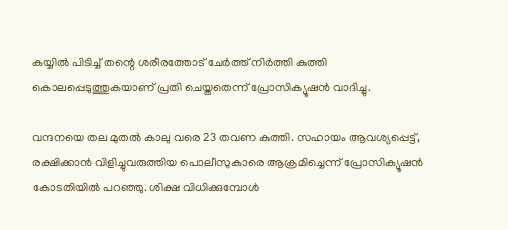കയ്യില്‍ പിടിച്ച് തന്റെ ശരീരത്തോട് ചേര്‍ത്ത് നിര്‍ത്തി കുത്തി കൊലപ്പെടുത്തുകയാണ് പ്രതി ചെയ്തതെന്ന് പ്രോസിക്യൂഷന്‍ വാദിച്ചു.

വന്ദനയെ തല മുതല്‍ കാലു വരെ 23 തവണ കുത്തി. സഹായം ആവശ്യപ്പെട്ട്, രക്ഷിക്കാന്‍ വിളിച്ചുവരുത്തിയ പൊലീസുകാരെ ആക്രമിച്ചെന്ന് പ്രോസിക്യൂഷന്‍ കോടതിയില്‍ പറഞ്ഞു. ശിക്ഷ വിധിക്കുമ്പോള്‍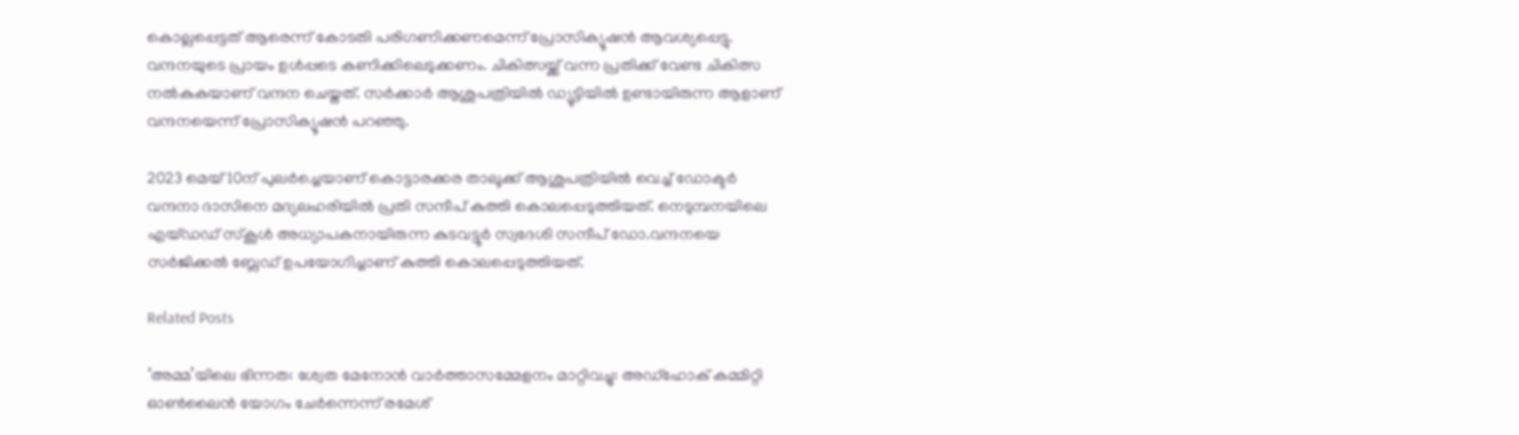കൊല്ലപ്പെട്ടത് ആരെന്ന് കോടതി പരിഗണിക്കണമെന്ന് പ്രോസിക്യൂഷന്‍ ആവശ്യപ്പെട്ടു. വന്ദനയുടെ പ്രായം ഉള്‍പ്പടെ കണിക്കിലെടുക്കണം. ചികിത്സയ്ക്ക് വന്ന പ്രതിക്ക് വേണ്ട ചികിത്സ നല്‍കുകയാണ് വന്ദന ചെയ്തത്. സര്‍ക്കാര്‍ ആശുപത്രിയില്‍ ഡ്യൂട്ടിയില്‍ ഉണ്ടായിരുന്ന ആളാണ് വന്ദനയെന്ന് പ്രോസിക്യൂഷന്‍ പറഞ്ഞു.

2023 മെയ് 10ന് പുലര്‍ച്ചെയാണ് കൊട്ടാരക്കര താലൂക്ക് ആശുപത്രിയില്‍ വെച്ച് ഡോക്ടര്‍ വന്ദനാ ദാസിനെ മദ്യലഹരിയില്‍ പ്രതി സന്ദീപ് കുത്തി കൊലപ്പെടുത്തിയത്. നെടുമ്പനയിലെ എയ്ഡഡ് സ്‌കൂള്‍ അധ്യാപകനായിരുന്ന കുടവട്ടൂര്‍ സ്വദേശി സന്ദീപ് ഡോ.വന്ദനയെ സര്‍ജിക്കല്‍ ബ്ലേഡ് ഉപയോഗിച്ചാണ് കുത്തി കൊലപ്പെടുത്തിയത്.

Related Posts

‘അമ്മ’യിലെ ഭിന്നത: ശ്വേത മേനോന്‍ വാര്‍ത്താസമ്മേളനം മാറ്റിവച്ചു: അഡ്‌ഹോക് കമ്മിറ്റി ഓണ്‍ലൈന്‍ യോഗം ചേര്‍ന്നെന്ന് രമേശ്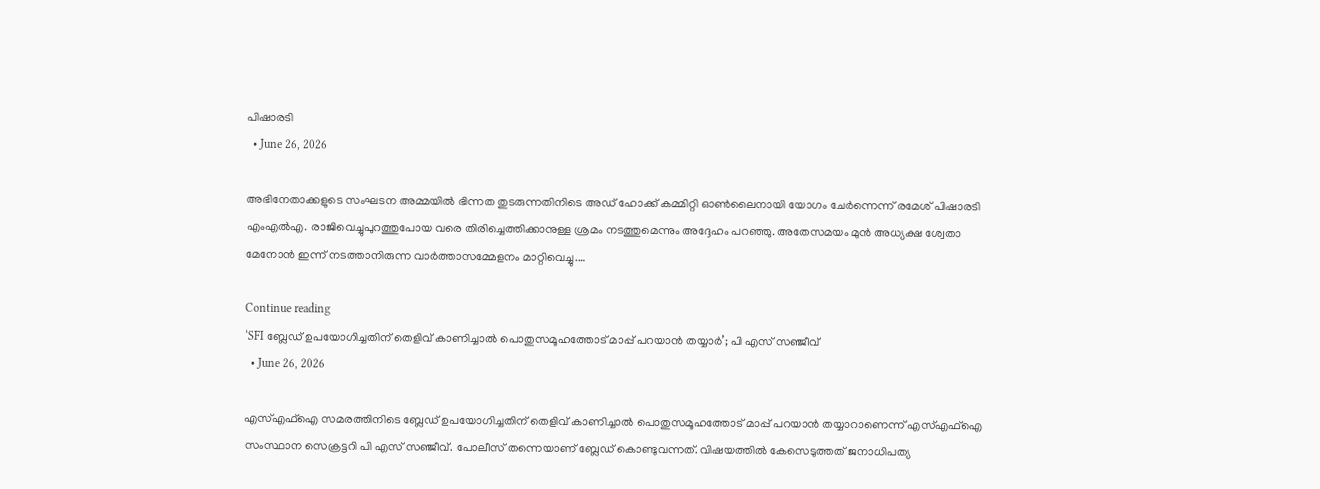പിഷാരടി
  • June 26, 2026

അഭിനേതാക്കളുടെ സംഘടന അമ്മയില്‍ ഭിന്നത തുടരുന്നതിനിടെ അഡ് ഹോക്ക് കമ്മിറ്റി ഓണ്‍ലൈനായി യോഗം ചേര്‍ന്നെന്ന് രമേശ് പിഷാരടി എംഎല്‍എ. രാജിവെച്ചുപുറത്തുപോയ വരെ തിരിച്ചെത്തിക്കാനുള്ള ശ്രമം നടത്തുമെന്നും അദ്ദേഹം പറഞ്ഞു. അതേസമയം മുന്‍ അധ്യക്ഷ ശ്വേതാ മേനോന്‍ ഇന്ന് നടത്താനിരുന്ന വാര്‍ത്താസമ്മേളനം മാറ്റിവെച്ചു.…

Continue reading
‘SFI ബ്ലേഡ് ഉപയോഗിച്ചതിന് തെളിവ് കാണിച്ചാൽ പൊതുസമൂഹത്തോട് മാപ്പ് പറയാൻ തയ്യാർ’; പി എസ് സഞ്ജീവ്
  • June 26, 2026

എസ്എഫ്ഐ സമരത്തിനിടെ ബ്ലേഡ് ഉപയോഗിച്ചതിന് തെളിവ് കാണിച്ചാൽ പൊതുസമൂഹത്തോട് മാപ്പ് പറയാൻ തയ്യാറാണെന്ന് എസ്എഫ്ഐ സംസ്ഥാന സെക്രട്ടറി പി എസ് സഞ്ജീവ്. പോലീസ് തന്നെയാണ് ബ്ലേഡ് കൊണ്ടുവന്നത്. വിഷയത്തിൽ കേസെടുത്തത് ജനാധിപത്യ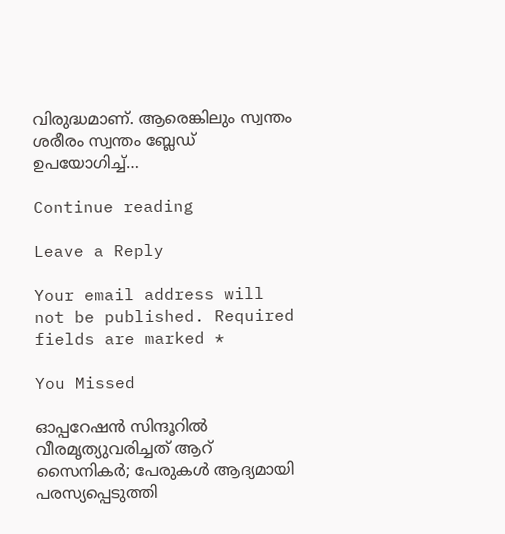വിരുദ്ധമാണ്. ആരെങ്കിലും സ്വന്തം ശരീരം സ്വന്തം ബ്ലേഡ് ഉപയോഗിച്ച്…

Continue reading

Leave a Reply

Your email address will not be published. Required fields are marked *

You Missed

ഓപ്പറേഷൻ സിന്ദൂറിൽ വീരമൃത്യുവരിച്ചത് ആറ് സൈനികർ; പേരുകൾ ആദ്യമായി പരസ്യപ്പെടുത്തി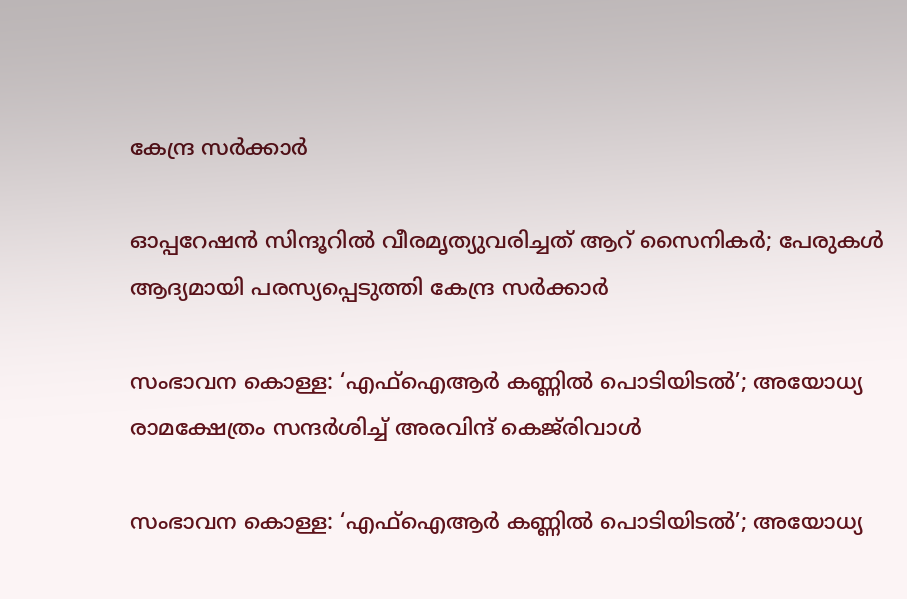കേന്ദ്ര സർക്കാർ

ഓപ്പറേഷൻ സിന്ദൂറിൽ വീരമൃത്യുവരിച്ചത് ആറ് സൈനികർ; പേരുകൾ ആദ്യമായി പരസ്യപ്പെടുത്തി കേന്ദ്ര സർക്കാർ

സംഭാവന കൊള്ള: ‘എഫ്‌ഐആർ കണ്ണിൽ പൊടിയിടൽ’; അയോധ്യ രാമക്ഷേത്രം സന്ദർശിച്ച് അരവിന്ദ് കെജ്‌രിവാൾ

സംഭാവന കൊള്ള: ‘എഫ്‌ഐആർ കണ്ണിൽ പൊടിയിടൽ’; അയോധ്യ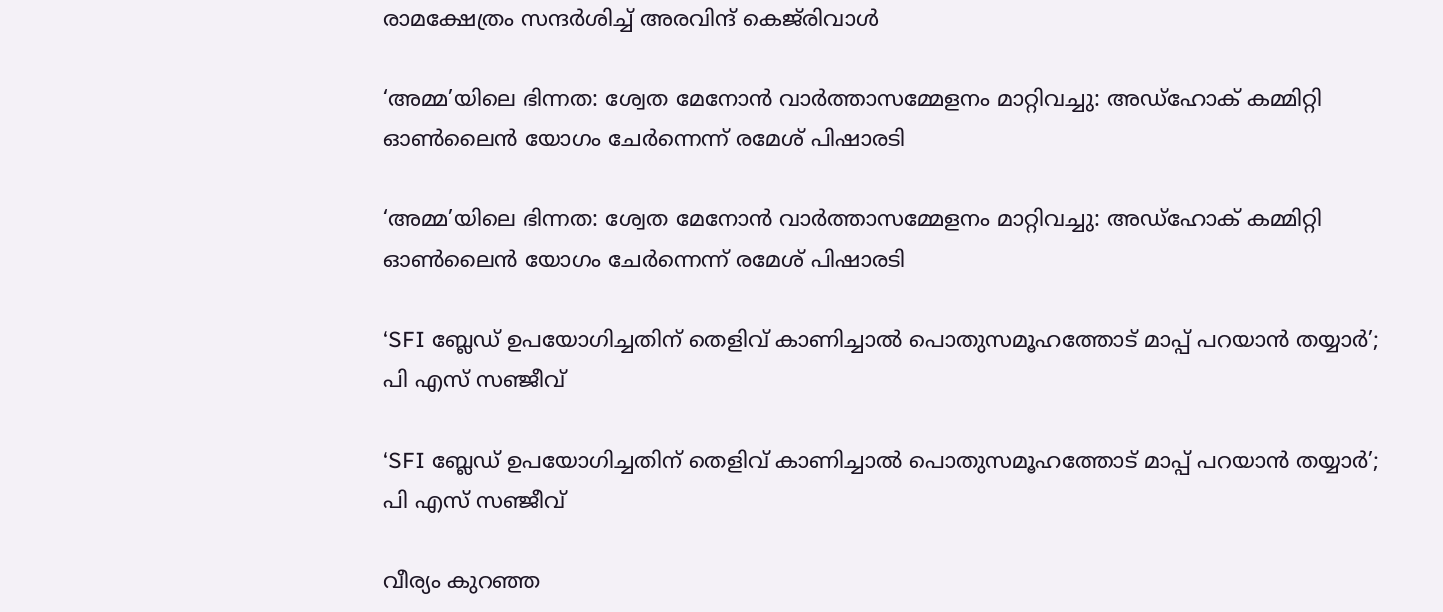രാമക്ഷേത്രം സന്ദർശിച്ച് അരവിന്ദ് കെജ്‌രിവാൾ

‘അമ്മ’യിലെ ഭിന്നത: ശ്വേത മേനോന്‍ വാര്‍ത്താസമ്മേളനം മാറ്റിവച്ചു: അഡ്‌ഹോക് കമ്മിറ്റി ഓണ്‍ലൈന്‍ യോഗം ചേര്‍ന്നെന്ന് രമേശ് പിഷാരടി

‘അമ്മ’യിലെ ഭിന്നത: ശ്വേത മേനോന്‍ വാര്‍ത്താസമ്മേളനം മാറ്റിവച്ചു: അഡ്‌ഹോക് കമ്മിറ്റി ഓണ്‍ലൈന്‍ യോഗം ചേര്‍ന്നെന്ന് രമേശ് പിഷാരടി

‘SFI ബ്ലേഡ് ഉപയോഗിച്ചതിന് തെളിവ് കാണിച്ചാൽ പൊതുസമൂഹത്തോട് മാപ്പ് പറയാൻ തയ്യാർ’; പി എസ് സഞ്ജീവ്

‘SFI ബ്ലേഡ് ഉപയോഗിച്ചതിന് തെളിവ് കാണിച്ചാൽ പൊതുസമൂഹത്തോട് മാപ്പ് പറയാൻ തയ്യാർ’; പി എസ് സഞ്ജീവ്

വീര്യം കുറഞ്ഞ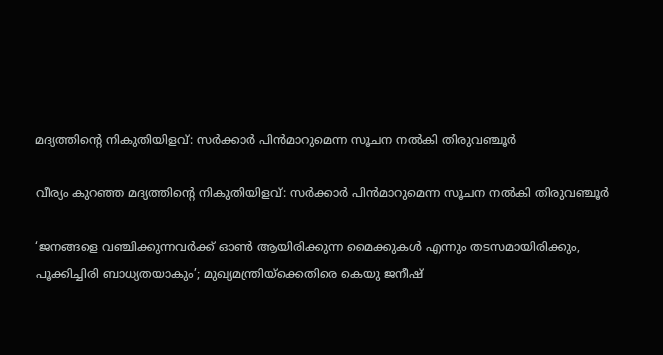മദ്യത്തിന്റെ നികുതിയിളവ്: സർക്കാർ പിൻമാറുമെന്ന സൂചന നൽകി തിരുവഞ്ചൂർ

വീര്യം കുറഞ്ഞ മദ്യത്തിന്റെ നികുതിയിളവ്: സർക്കാർ പിൻമാറുമെന്ന സൂചന നൽകി തിരുവഞ്ചൂർ

‘ജനങ്ങളെ വഞ്ചിക്കുന്നവര്‍ക്ക് ഓണ്‍ ആയിരിക്കുന്ന മൈക്കുകള്‍ എന്നും തടസമായിരിക്കും, പൂക്കിച്ചിരി ബാധ്യതയാകും’; മുഖ്യമന്ത്രിയ്‌ക്കെതിരെ കെയു ജനീഷ്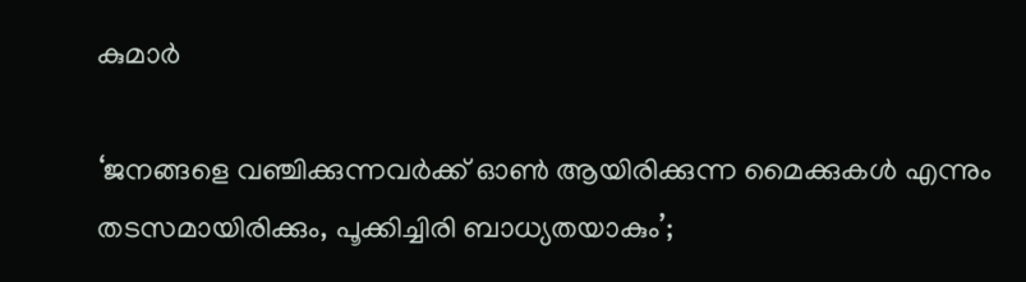കുമാര്‍

‘ജനങ്ങളെ വഞ്ചിക്കുന്നവര്‍ക്ക് ഓണ്‍ ആയിരിക്കുന്ന മൈക്കുകള്‍ എന്നും തടസമായിരിക്കും, പൂക്കിച്ചിരി ബാധ്യതയാകും’;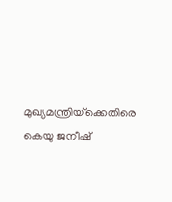മുഖ്യമന്ത്രിയ്‌ക്കെതിരെ കെയു ജനീഷ്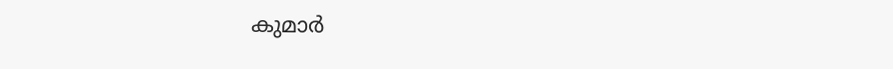കുമാര്‍